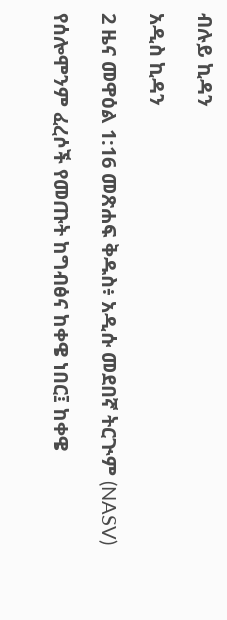ብሉይ ኪዳን

አዲስ ኪዳን

2 ዜና መዋዕል 1:16 መጽሐፍ ቅዱስ፥ አዲሱ መደበኛ ትርጒም (NASV)

የሰሎሞንም ፈረሶች የመጡት ከግብፅና ከቀዌ ነበር፤ ከቀዌ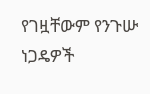የገዟቸውም የንጉሡ ነጋዴዎች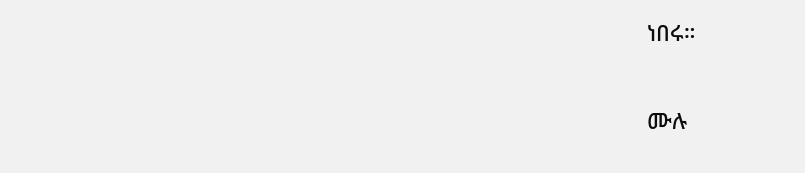ነበሩ።

ሙሉ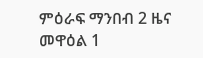ምዕራፍ ማንበብ 2 ዜና መዋዕል 1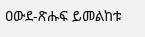ዐውደ-ጽሑፍ ይመልከቱ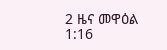2 ዜና መዋዕል 1:16